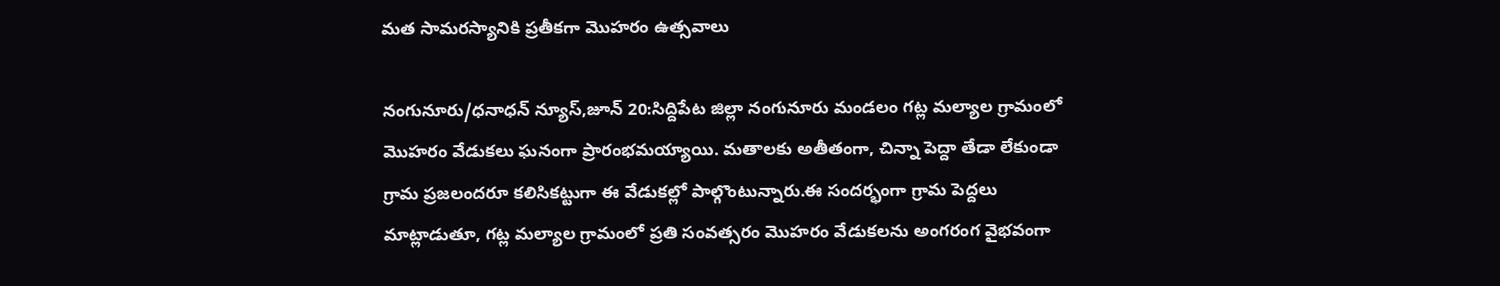మత సామరస్యానికి ప్రతీకగా మొహరం ఉత్సవాలు

నంగునూరు/ధనాధన్ న్యూస్,జూన్ 20:సిద్దిపేట జిల్లా నంగునూరు మండలం గట్ల మల్యాల గ్రామంలో మొహరం వేడుకలు ఘనంగా ప్రారంభమయ్యాయి. మతాలకు అతీతంగా, చిన్నా పెద్దా తేడా లేకుండా గ్రామ ప్రజలందరూ కలిసికట్టుగా ఈ వేడుకల్లో పాల్గొంటున్నారు.ఈ సందర్భంగా గ్రామ పెద్దలు మాట్లాడుతూ, గట్ల మల్యాల గ్రామంలో ప్రతి సంవత్సరం మొహరం వేడుకలను అంగరంగ వైభవంగా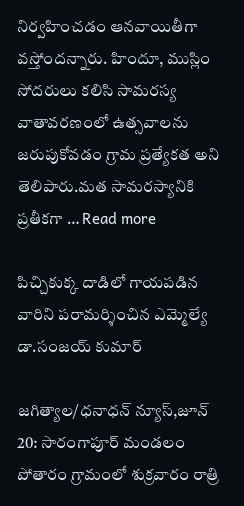నిర్వహించడం ఆనవాయితీగా వస్తోందన్నారు. హిందూ, ముస్లిం సోదరులు కలిసి సామరస్య వాతావరణంలో ఉత్సవాలను జరుపుకోవడం గ్రామ ప్రత్యేకత అని తెలిపారు.మత సామరస్యానికి ప్రతీకగా … Read more

పిచ్చికుక్క దాడిలో గాయపడిన వారిని పరామర్శించిన ఎమ్మెల్యే డా.సంజయ్ కుమార్

జగిత్యాల/ధనాధన్ న్యూస్,జూన్ 20: సారంగాపూర్ మండలం పోతారం గ్రామంలో శుక్రవారం రాత్రి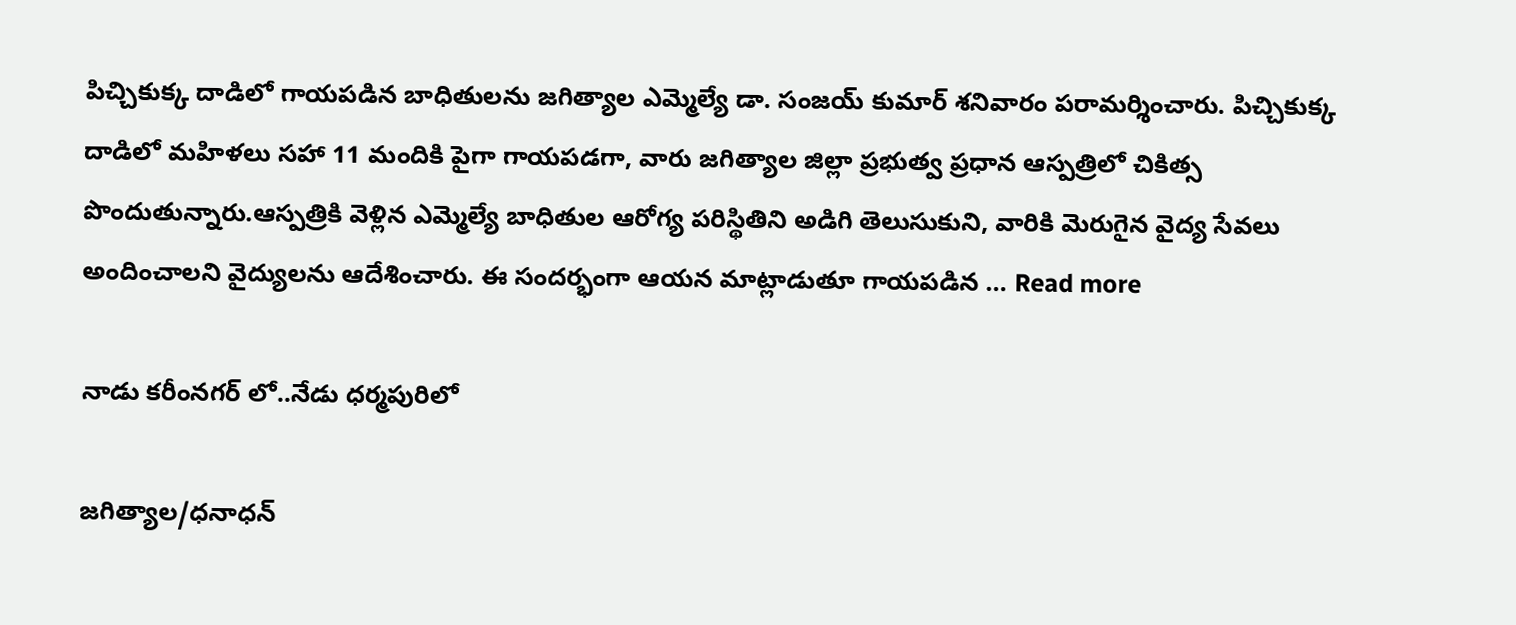పిచ్చికుక్క దాడిలో గాయపడిన బాధితులను జగిత్యాల ఎమ్మెల్యే డా. సంజయ్ కుమార్ శనివారం పరామర్శించారు. పిచ్చికుక్క దాడిలో మహిళలు సహా 11 మందికి పైగా గాయపడగా, వారు జగిత్యాల జిల్లా ప్రభుత్వ ప్రధాన ఆస్పత్రిలో చికిత్స పొందుతున్నారు.ఆస్పత్రికి వెళ్లిన ఎమ్మెల్యే బాధితుల ఆరోగ్య పరిస్థితిని అడిగి తెలుసుకుని, వారికి మెరుగైన వైద్య సేవలు అందించాలని వైద్యులను ఆదేశించారు. ఈ సందర్భంగా ఆయన మాట్లాడుతూ గాయపడిన … Read more

నాడు కరీంనగర్ లో..నేడు ధర్మపురిలో

జగిత్యాల/ధనాధన్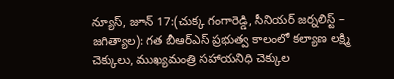న్యూస్, జూన్ 17:(చుక్క గంగారెడ్డి, సీనియర్ జర్నలిస్ట్ – జగిత్యాల): గత బీఆర్ఎస్ ప్రభుత్వ కాలంలో కల్యాణ లక్ష్మి చెక్కులు, ముఖ్యమంత్రి సహాయనిధి చెక్కుల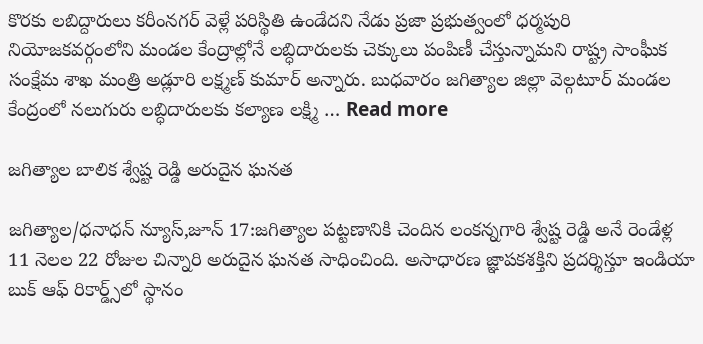కొరకు లబిద్దారులు కరీంనగర్ వెళ్లే పరిస్థితి ఉండేదని నేడు ప్రజా ప్రభుత్వంలో ధర్మపురి నియోజకవర్గంలోని మండల కేంద్రాల్లోనే లబ్ధిదారులకు చెక్కులు పంపిణీ చేస్తున్నామని రాష్ట్ర సాంఘీక సంక్షేమ శాఖ మంత్రి అడ్లూరి లక్ష్మణ్ కుమార్ అన్నారు. బుధవారం జగిత్యాల జిల్లా వెల్గటూర్ మండల కేంద్రంలో నలుగురు లబ్ధిదారులకు కల్యాణ లక్ష్మి … Read more

జగిత్యాల బాలిక శ్వేష్ట రెడ్డి అరుదైన ఘనత

జగిత్యాల/ధనాధన్ న్యూస్,జూన్ 17:జగిత్యాల పట్టణానికి చెందిన లంకన్నగారి శ్వేష్ట రెడ్డి అనే రెండేళ్ల 11 నెలల 22 రోజుల చిన్నారి అరుదైన ఘనత సాధించింది. అసాధారణ జ్ఞాపకశక్తిని ప్రదర్శిస్తూ ఇండియా బుక్ ఆఫ్ రికార్డ్స్‌లో స్థానం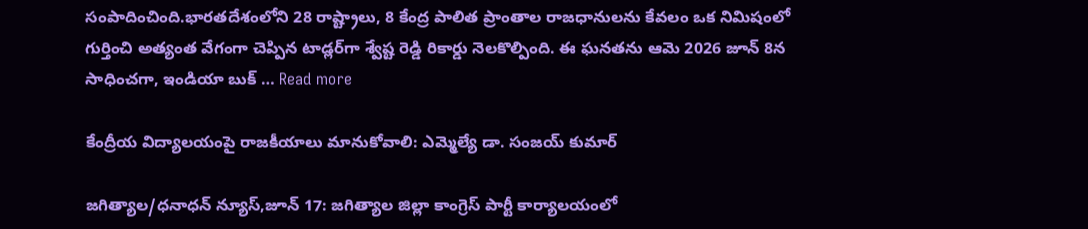సంపాదించింది.భారతదేశంలోని 28 రాష్ట్రాలు, 8 కేంద్ర పాలిత ప్రాంతాల రాజధానులను కేవలం ఒక నిమిషంలో గుర్తించి అత్యంత వేగంగా చెప్పిన టాడ్లర్‌గా శ్వేష్ట రెడ్డి రికార్డు నెలకొల్పింది. ఈ ఘనతను ఆమె 2026 జూన్ 8న సాధించగా, ఇండియా బుక్ … Read more

కేంద్రీయ విద్యాలయంపై రాజకీయాలు మానుకోవాలి: ఎమ్మెల్యే డా. సంజయ్ కుమార్

జగిత్యాల/ధనాధన్ న్యూస్,జూన్ 17: జగిత్యాల జిల్లా కాంగ్రెస్ పార్టీ కార్యాలయంలో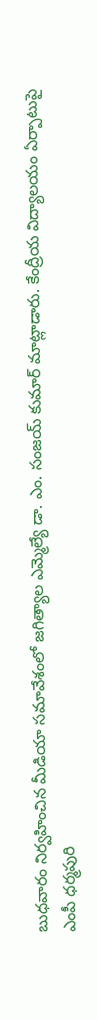బుధవారం నిర్వహించిన మీడియా సమావేశంలో జగిత్యాల ఎమ్మెల్యే డా. ఎం. సంజయ్ కుమార్ మాట్లాడారు. కేంద్రీయ విద్యాలయం ఏర్పాటుపై ఎంపీ ధర్మపురి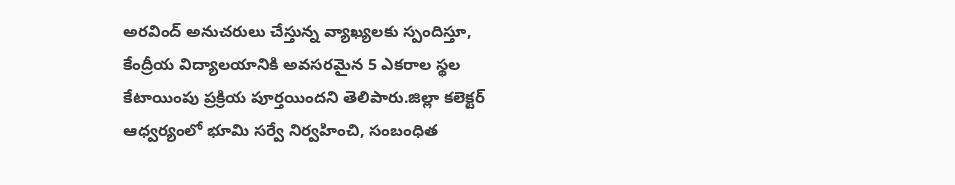అరవింద్ అనుచరులు చేస్తున్న వ్యాఖ్యలకు స్పందిస్తూ, కేంద్రీయ విద్యాలయానికి అవసరమైన 5 ఎకరాల స్థల కేటాయింపు ప్రక్రియ పూర్తయిందని తెలిపారు.జిల్లా కలెక్టర్ ఆధ్వర్యంలో భూమి సర్వే నిర్వహించి, సంబంధిత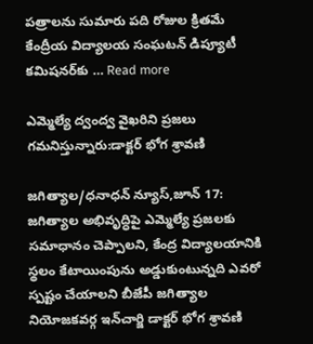పత్రాలను సుమారు పది రోజుల క్రితమే కేంద్రీయ విద్యాలయ సంఘటన్ డిప్యూటీ కమిషనర్‌కు … Read more

ఎమ్మెల్యే ద్వంద్వ వైఖరిని ప్రజలు గమనిస్తున్నారు:డాక్టర్ భోగ శ్రావణి

జగిత్యాల/ధనాధన్ న్యూస్,జూన్ 17: జగిత్యాల అభివృద్ధిపై ఎమ్మెల్యే ప్రజలకు సమాధానం చెప్పాలని, కేంద్ర విద్యాలయానికి స్థలం కేటాయింపును అడ్డుకుంటున్నది ఎవరో స్పష్టం చేయాలని బీజేపీ జగిత్యాల నియోజకవర్గ ఇన్‌చార్జి డాక్టర్ భోగ శ్రావణి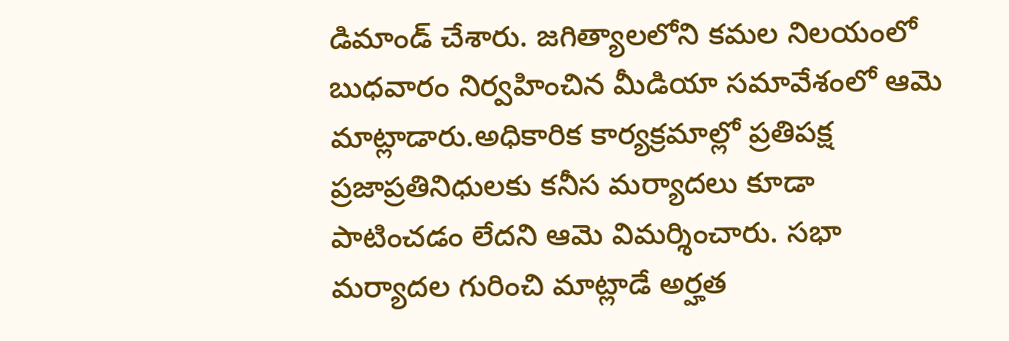డిమాండ్ చేశారు. జగిత్యాలలోని కమల నిలయంలో బుధవారం నిర్వహించిన మీడియా సమావేశంలో ఆమె మాట్లాడారు.అధికారిక కార్యక్రమాల్లో ప్రతిపక్ష ప్రజాప్రతినిధులకు కనీస మర్యాదలు కూడా పాటించడం లేదని ఆమె విమర్శించారు. సభా మర్యాదల గురించి మాట్లాడే అర్హత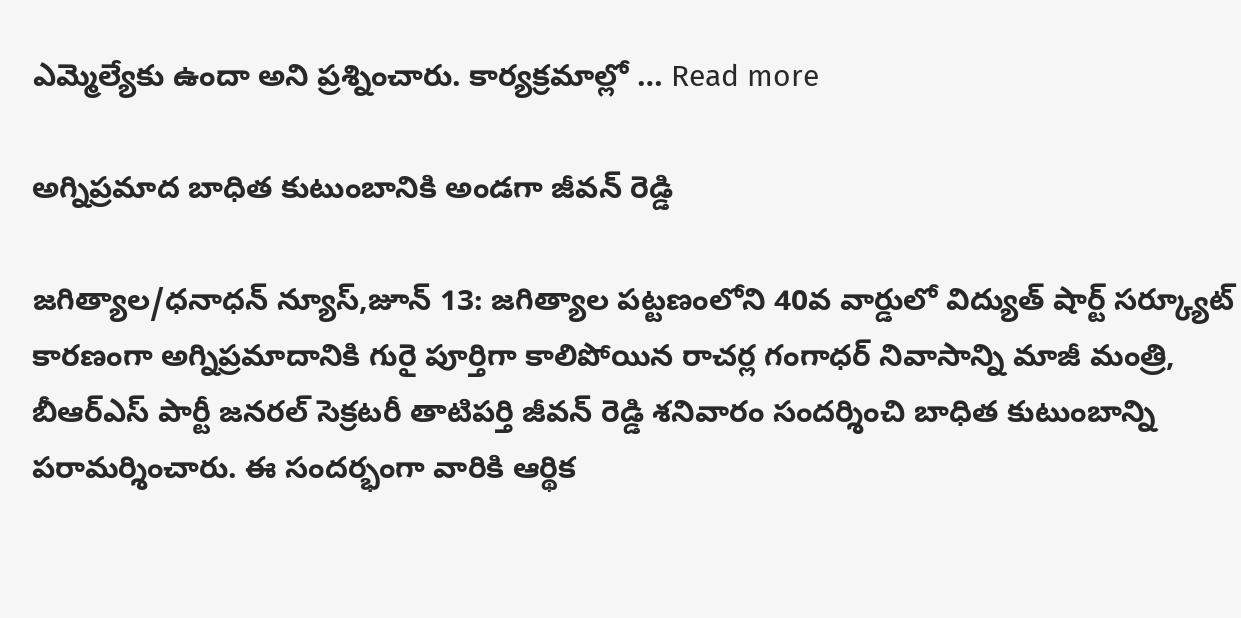ఎమ్మెల్యేకు ఉందా అని ప్రశ్నించారు. కార్యక్రమాల్లో … Read more

అగ్నిప్రమాద బాధిత కుటుంబానికి అండగా జీవన్ రెడ్డి

జగిత్యాల/ధనాధన్ న్యూస్,జూన్ 13: జగిత్యాల పట్టణంలోని 40వ వార్డులో విద్యుత్ షార్ట్ సర్క్యూట్ కారణంగా అగ్నిప్రమాదానికి గురై పూర్తిగా కాలిపోయిన రాచర్ల గంగాధర్ నివాసాన్ని మాజీ మంత్రి, బీఆర్ఎస్ పార్టీ జనరల్ సెక్రటరీ తాటిపర్తి జీవన్ రెడ్డి శనివారం సందర్శించి బాధిత కుటుంబాన్ని పరామర్శించారు. ఈ సందర్భంగా వారికి ఆర్థిక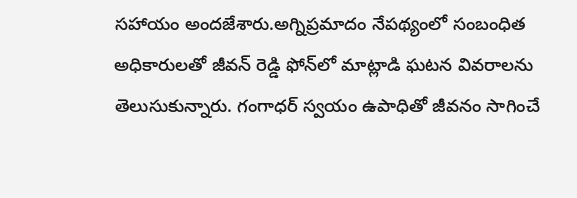సహాయం అందజేశారు.అగ్నిప్రమాదం నేపథ్యంలో సంబంధిత అధికారులతో జీవన్ రెడ్డి ఫోన్‌లో మాట్లాడి ఘటన వివరాలను తెలుసుకున్నారు. గంగాధర్ స్వయం ఉపాధితో జీవనం సాగించే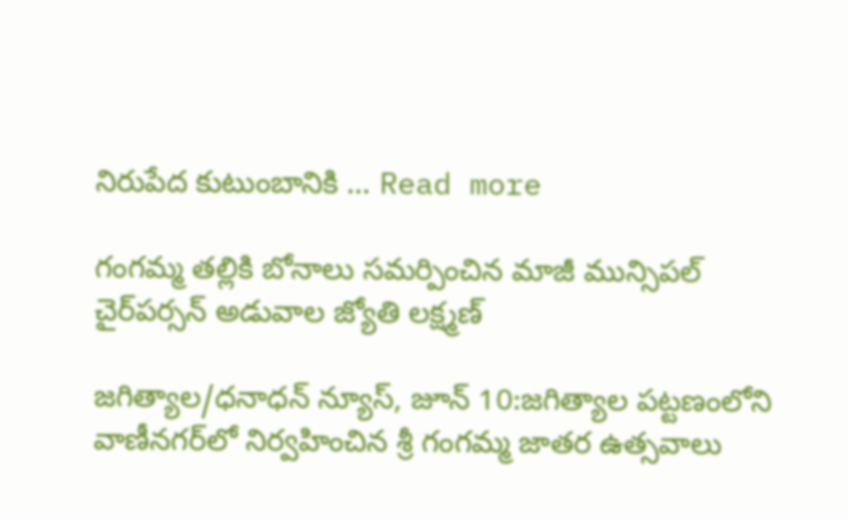నిరుపేద కుటుంబానికి … Read more

గంగమ్మ తల్లికి బోనాలు సమర్పించిన మాజీ మున్సిపల్ చైర్‌పర్సన్ అడువాల జ్యోతి లక్ష్మణ్

జగిత్యాల/ధనాధన్ న్యూస్, జూన్ 10:జగిత్యాల పట్టణంలోని వాణీనగర్‌లో నిర్వహించిన శ్రీ గంగమ్మ జాతర ఉత్సవాలు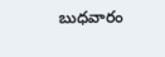బుధవారం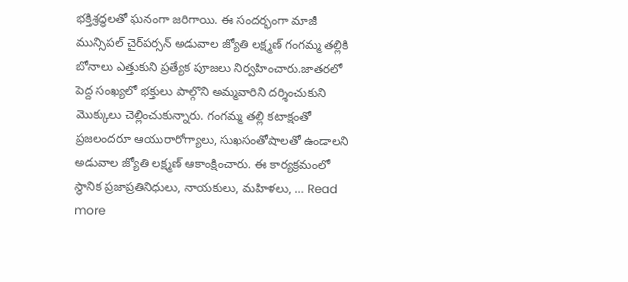భక్తిశ్రద్ధలతో ఘనంగా జరిగాయి. ఈ సందర్భంగా మాజీ మున్సిపల్ చైర్‌పర్సన్ అడువాల జ్యోతి లక్ష్మణ్ గంగమ్మ తల్లికి బోనాలు ఎత్తుకుని ప్రత్యేక పూజలు నిర్వహించారు.జాతరలో పెద్ద సంఖ్యలో భక్తులు పాల్గొని అమ్మవారిని దర్శించుకుని మొక్కులు చెల్లించుకున్నారు. గంగమ్మ తల్లి కటాక్షంతో ప్రజలందరూ ఆయురారోగ్యాలు, సుఖసంతోషాలతో ఉండాలని అడువాల జ్యోతి లక్ష్మణ్ ఆకాంక్షించారు. ఈ కార్యక్రమంలో స్థానిక ప్రజాప్రతినిధులు, నాయకులు, మహిళలు, … Read more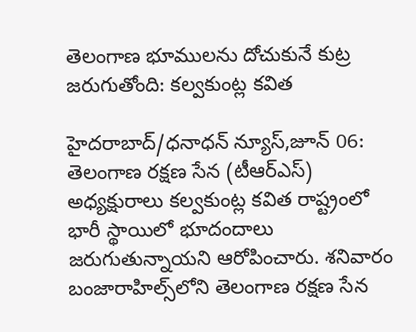తెలంగాణ భూములను దోచుకునే కుట్ర జరుగుతోంది: కల్వకుంట్ల కవిత

హైదరాబాద్/ధనాధన్ న్యూస్,జూన్ 06: తెలంగాణ రక్షణ సేన (టీఆర్ఎస్) అధ్యక్షురాలు కల్వకుంట్ల కవిత రాష్ట్రంలో భారీ స్థాయిలో భూదందాలు జరుగుతున్నాయని ఆరోపించారు. శనివారం బంజారాహిల్స్‌లోని తెలంగాణ రక్షణ సేన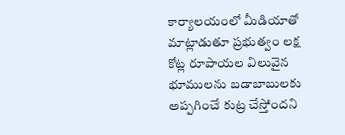కార్యాలయంలో మీడియాతో మాట్లాడుతూ ప్రభుత్వం లక్ష కోట్ల రూపాయల విలువైన భూములను బడాబాబులకు అప్పగించే కుట్ర చేస్తోందని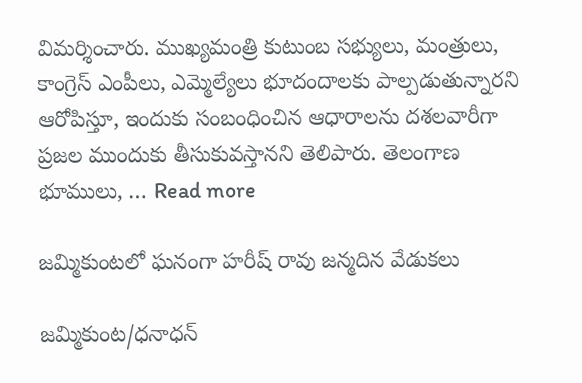విమర్శించారు. ముఖ్యమంత్రి కుటుంబ సభ్యులు, మంత్రులు, కాంగ్రెస్ ఎంపీలు, ఎమ్మెల్యేలు భూదందాలకు పాల్పడుతున్నారని ఆరోపిస్తూ, ఇందుకు సంబంధించిన ఆధారాలను దశలవారీగా ప్రజల ముందుకు తీసుకువస్తానని తెలిపారు. తెలంగాణ భూములు, … Read more

జమ్మికుంటలో ఘనంగా హరీష్ రావు జన్మదిన వేడుకలు

జమ్మికుంట/ధనాధన్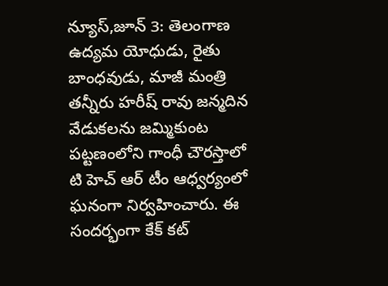న్యూస్,జూన్ 3: తెలంగాణ ఉద్యమ యోధుడు, రైతు బాంధవుడు, మాజీ మంత్రి తన్నీరు హరీష్ రావు జన్మదిన వేడుకలను జమ్మికుంట పట్టణంలోని గాంధీ చౌరస్తాలో టి హెచ్ ఆర్ టీం ఆధ్వర్యంలో ఘనంగా నిర్వహించారు. ఈ సందర్భంగా కేక్ కట్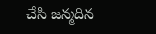చేసి జన్మదిన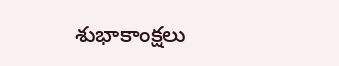శుభాకాంక్షలు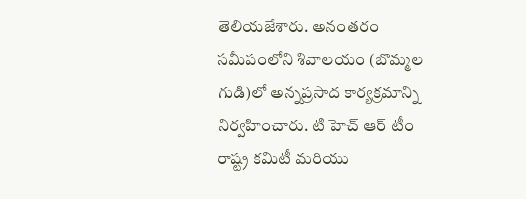తెలియజేశారు. అనంతరం సమీపంలోని శివాలయం (బొమ్మల గుడి)లో అన్నప్రసాద కార్యక్రమాన్ని నిర్వహించారు. టి హెచ్ ఆర్ టీం రాష్ట్ర కమిటీ మరియు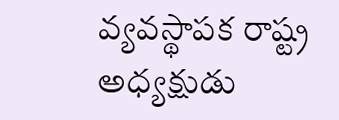వ్యవస్థాపక రాష్ట్ర అధ్యక్షుడు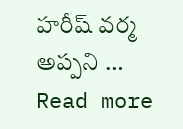హరీష్ వర్మ అప్పని … Read more